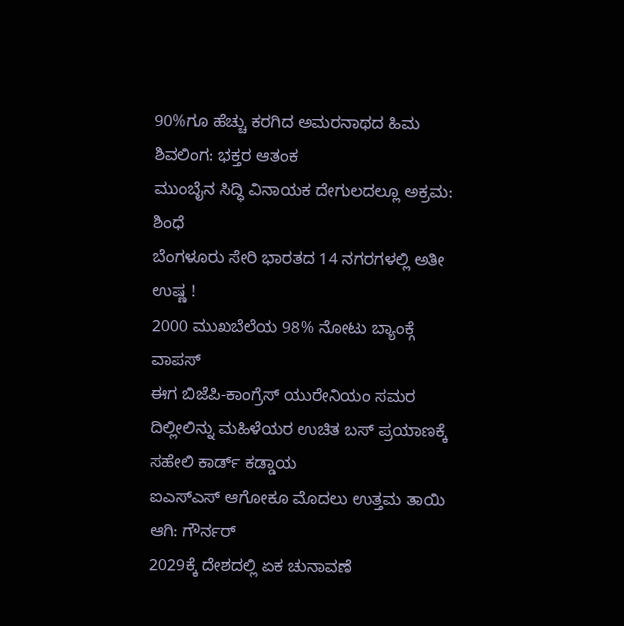90%ಗೂ ಹೆಚ್ಚು ಕರಗಿದ ಅಮರನಾಥದ ಹಿಮ ಶಿವಲಿಂಗ: ಭಕ್ತರ ಆತಂಕ
ಮುಂಬೈನ ಸಿದ್ಧಿ ವಿನಾಯಕ ದೇಗುಲದಲ್ಲೂ ಅಕ್ರಮ: ಶಿಂಧೆ
ಬೆಂಗಳೂರು ಸೇರಿ ಭಾರತದ 14 ನಗರಗಳಲ್ಲಿ ಅತೀ ಉಷ್ಣ !
2000 ಮುಖಬೆಲೆಯ 98% ನೋಟು ಬ್ಯಾಂಕ್ಗೆ ವಾಪಸ್
ಈಗ ಬಿಜೆಪಿ-ಕಾಂಗ್ರೆಸ್ ಯುರೇನಿಯಂ ಸಮರ
ದಿಲ್ಲೀಲಿನ್ನು ಮಹಿಳೆಯರ ಉಚಿತ ಬಸ್ ಪ್ರಯಾಣಕ್ಕೆ ಸಹೇಲಿ ಕಾರ್ಡ್ ಕಡ್ಡಾಯ
ಐಎಸ್ಎಸ್ ಆಗೋಕೂ ಮೊದಲು ಉತ್ತಮ ತಾಯಿ ಆಗಿ: ಗೌರ್ನರ್
2029ಕ್ಕೆ ದೇಶದಲ್ಲಿ ಏಕ ಚುನಾವಣೆ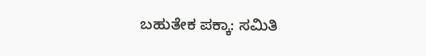ಬಹುತೇಕ ಪಕ್ಕಾ: ಸಮಿತಿ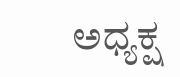ಅಧ್ಯಕ್ಷ